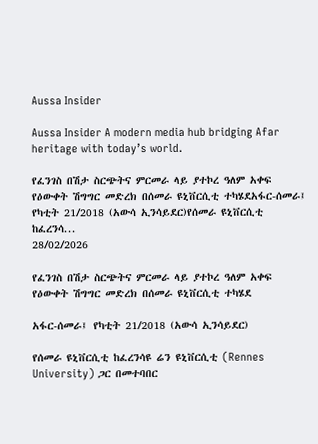Aussa Insider

Aussa Insider A modern media hub bridging Afar heritage with today’s world.

የፈንገስ በሽታ ስርጭትና ምርመራ ላይ ያተኮረ ዓለም አቀፍ የዕውቀት ሽግግር መድረክ በሰመራ ዩኒቨርሲቲ ተካሄደአፋር-ሰመራ፤ የካቲት 21/2018 (አውሳ ኢንሳይደር)የሰመራ ዩኒቨርሲቲ ከፈረንሳ...
28/02/2026

የፈንገስ በሽታ ስርጭትና ምርመራ ላይ ያተኮረ ዓለም አቀፍ የዕውቀት ሽግግር መድረክ በሰመራ ዩኒቨርሲቲ ተካሄደ

አፋር-ሰመራ፤ የካቲት 21/2018 (አውሳ ኢንሳይደር)

የሰመራ ዩኒቨርሲቲ ከፈረንሳዩ ሬን ዩኒቨርሲቲ (Rennes University) ጋር በመተባበር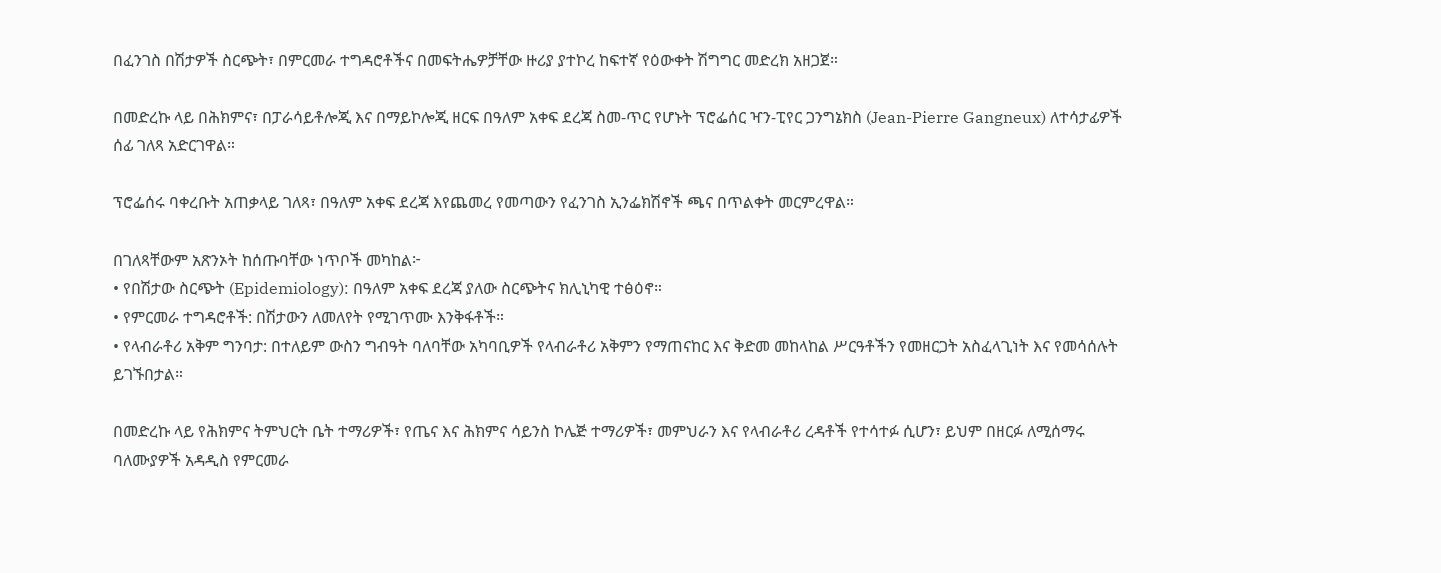በፈንገስ በሽታዎች ስርጭት፣ በምርመራ ተግዳሮቶችና በመፍትሔዎቻቸው ዙሪያ ያተኮረ ከፍተኛ የዕውቀት ሽግግር መድረክ አዘጋጀ።

በመድረኩ ላይ በሕክምና፣ በፓራሳይቶሎጂ እና በማይኮሎጂ ዘርፍ በዓለም አቀፍ ደረጃ ስመ-ጥር የሆኑት ፕሮፌሰር ዣን-ፒየር ጋንግኔክስ (Jean-Pierre Gangneux) ለተሳታፊዎች ሰፊ ገለጻ አድርገዋል።

ፕሮፌሰሩ ባቀረቡት አጠቃላይ ገለጻ፣ በዓለም አቀፍ ደረጃ እየጨመረ የመጣውን የፈንገስ ኢንፌክሽኖች ጫና በጥልቀት መርምረዋል።

በገለጻቸውም አጽንኦት ከሰጡባቸው ነጥቦች መካከል፦
• የበሽታው ስርጭት (Epidemiology): በዓለም አቀፍ ደረጃ ያለው ስርጭትና ክሊኒካዊ ተፅዕኖ።
• የምርመራ ተግዳሮቶች: በሽታውን ለመለየት የሚገጥሙ እንቅፋቶች።
• የላብራቶሪ አቅም ግንባታ: በተለይም ውስን ግብዓት ባለባቸው አካባቢዎች የላብራቶሪ አቅምን የማጠናከር እና ቅድመ መከላከል ሥርዓቶችን የመዘርጋት አስፈላጊነት እና የመሳሰሉት ይገኙበታል።

በመድረኩ ላይ የሕክምና ትምህርት ቤት ተማሪዎች፣ የጤና እና ሕክምና ሳይንስ ኮሌጅ ተማሪዎች፣ መምህራን እና የላብራቶሪ ረዳቶች የተሳተፉ ሲሆን፣ ይህም በዘርፉ ለሚሰማሩ ባለሙያዎች አዳዲስ የምርመራ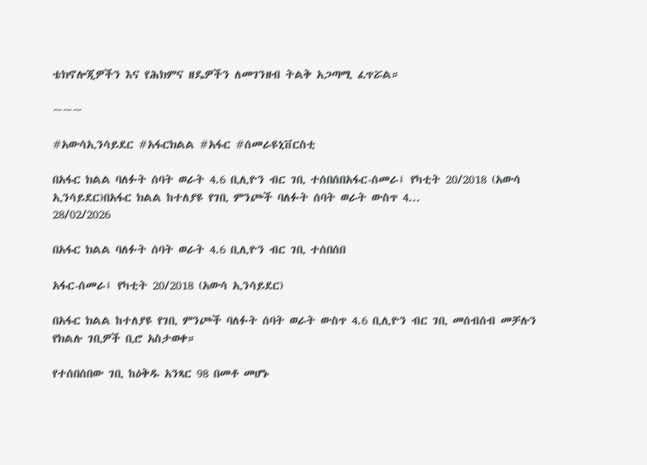ቴክኖሎጂዎችን እና የሕክምና ዘዴዎችን ለመገንዘብ ትልቅ አጋጣሚ ፈጥሯል።

~~~

#አውሳኢንሳይደር #አፋርክልል #አፋር #ሰመራዩኒቨርስቲ

በአፋር ክልል ባለፉት ሰባት ወራት 4.6 ቢሊዮን ብር ገቢ ተሰበሰበአፋር-ሰመራ፤ የካቲት 20/2018 (አውሳ ኢንሳይደር)በአፋር ክልል ከተለያዩ የገቢ ምንጮች ባለፉት ሰባት ወራት ውስጥ 4...
28/02/2026

በአፋር ክልል ባለፉት ሰባት ወራት 4.6 ቢሊዮን ብር ገቢ ተሰበሰበ

አፋር-ሰመራ፤ የካቲት 20/2018 (አውሳ ኢንሳይደር)

በአፋር ክልል ከተለያዩ የገቢ ምንጮች ባለፉት ሰባት ወራት ውስጥ 4.6 ቢሊዮን ብር ገቢ መሰብሰብ መቻሉን የክልሉ ገቢዎች ቢሮ አስታወቀ።

የተሰበሰበው ገቢ ከዕቅዱ አንጻር 98 በመቶ መሆኑ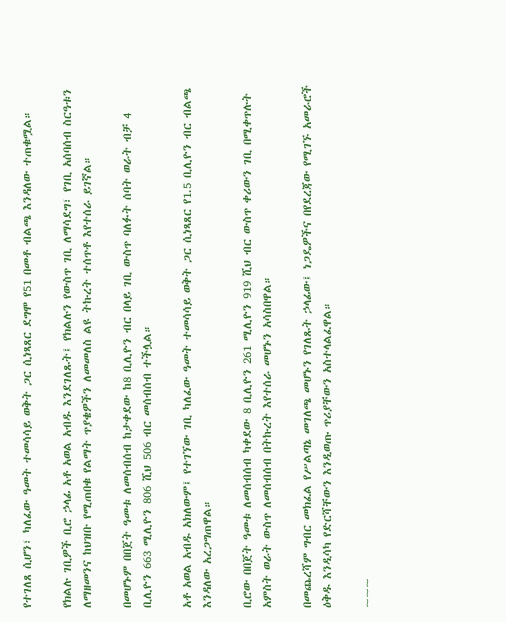የተገለጸ ሲሆን፣ ካለፈው ዓመት ተመሳሳይ ወቅት ጋር ሲነጻጸር ደግሞ የ51 በመቶ ብልጫ እንዳለው ተጠቁሟል።

የክልሉ ገቢዎች ቢሮ ኃላፊ አቶ አወል አብዱ እንደገለጹት፤ የክልሉን የውስጥ ገቢ ለማሳደግ፣ የገቢ አሰባሰብ ስርዓቱን ለማዘመንና ከህዝቡ የሚጠበቁ የልማት ጥያቄዎችን ለመመለስ ልዩ ትኩረት ተሰጥቶ እየተሰራ ይገኛል።

በመሆኑም በበጀት ዓመቱ ለመሰብሰብ ከታቀደው ከ8 ቢሊዮን ብር በላይ ገቢ ውስጥ ባለፉት ሰባት ወራት ብቻ 4 ቢሊዮን 663 ሚሊዮን 806 ሺህ 506 ብር መሰብሰብ ተችሏል።

አቶ አወል አብዱ አክለውም፤ የተገኘው ገቢ ካለፈው ዓመት ተመሳሳይ ወቅት ጋር ሲነጻጸር የ1.5 ቢሊዮን ብር ብልጫ እንዳለው አረጋግጠዋል።

ቢሮው በበጀት ዓመቱ ለመሰብሰብ ካቀደው 8 ቢሊዮን 261 ሚሊዮን 919 ሺህ ብር ውስጥ ቀሪውን ገቢ በሚቀጥሉት አምስት ወራት ውስጥ ለመሰብሰብ በትኩረት እየተሰራ መሆኑን አሳስበዋል።

በመጨረሻም ግብር መክፈል የሥልጣኔ መገለጫ መሆኑን የገለጹት ኃላፊው፤ ነጋዴዎችና በየደረጃው የሚገኙ አመራሮች ዕቅዱ እንዲሳካ የድርሻቸውን እንዲወጡ ጥሪያቸውን አስተላልፈዋል።

~~~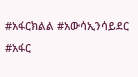#አፋርክልል #አውሳኢንሳይደር #አፋር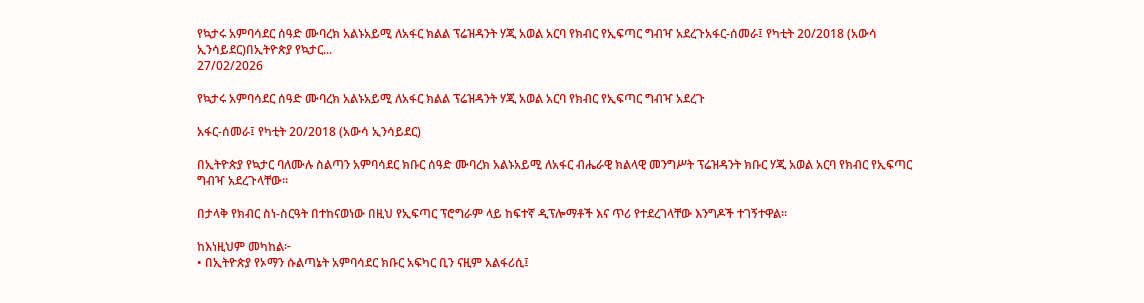የኳታሩ አምባሳደር ሰዓድ ሙባረክ አልኑአይሚ ለአፋር ክልል ፕሬዝዳንት ሃጂ አወል አርባ የክብር የኢፍጣር ግብዣ አደረጉአፋር-ሰመራ፤ የካቲት 20/2018 (አውሳ ኢንሳይደር)በኢትዮጵያ የኳታር...
27/02/2026

የኳታሩ አምባሳደር ሰዓድ ሙባረክ አልኑአይሚ ለአፋር ክልል ፕሬዝዳንት ሃጂ አወል አርባ የክብር የኢፍጣር ግብዣ አደረጉ

አፋር-ሰመራ፤ የካቲት 20/2018 (አውሳ ኢንሳይደር)

በኢትዮጵያ የኳታር ባለሙሉ ስልጣን አምባሳደር ክቡር ሰዓድ ሙባረክ አልኑአይሚ ለአፋር ብሔራዊ ክልላዊ መንግሥት ፕሬዝዳንት ክቡር ሃጂ አወል አርባ የክብር የኢፍጣር ግብዣ አደረጉላቸው።

በታላቅ የክብር ስነ-ስርዓት በተከናወነው በዚህ የኢፍጣር ፕሮግራም ላይ ከፍተኛ ዲፕሎማቶች እና ጥሪ የተደረገላቸው እንግዶች ተገኝተዋል።

ከእነዚህም መካከል፦
• በኢትዮጵያ የኦማን ሱልጣኔት አምባሳደር ክቡር አፍካር ቢን ናዚም አልፋሪሲ፤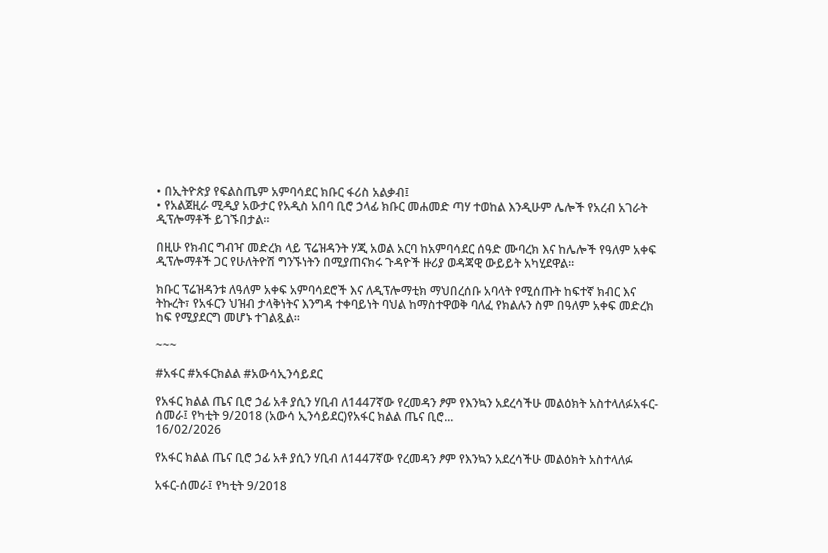• በኢትዮጵያ የፍልስጤም አምባሳደር ክቡር ፋሪስ አልቃብ፤
• የአልጀዚራ ሚዲያ አውታር የአዲስ አበባ ቢሮ ኃላፊ ክቡር መሐመድ ጣሃ ተወከል እንዲሁም ሌሎች የአረብ አገራት ዲፕሎማቶች ይገኙበታል።

በዚሁ የክብር ግብዣ መድረክ ላይ ፕሬዝዳንት ሃጂ አወል አርባ ከአምባሳደር ሰዓድ ሙባረክ እና ከሌሎች የዓለም አቀፍ ዲፕሎማቶች ጋር የሁለትዮሽ ግንኙነትን በሚያጠናክሩ ጉዳዮች ዙሪያ ወዳጃዊ ውይይት አካሂደዋል።

ክቡር ፕሬዝዳንቱ ለዓለም አቀፍ አምባሳደሮች እና ለዲፕሎማቲክ ማህበረሰቡ አባላት የሚሰጡት ከፍተኛ ክብር እና ትኩረት፣ የአፋርን ህዝብ ታላቅነትና እንግዳ ተቀባይነት ባህል ከማስተዋወቅ ባለፈ የክልሉን ስም በዓለም አቀፍ መድረክ ከፍ የሚያደርግ መሆኑ ተገልጿል።

~~~

#አፋር #አፋርክልል #አውሳኢንሳይደር

የአፋር ክልል ጤና ቢሮ ኃፊ አቶ ያሲን ሃቢብ ለ1447ኛው የረመዳን ፆም የእንኳን አደረሳችሁ መልዕክት አስተላለፉአፋር-ሰመራ፤ የካቲት 9/2018 (አውሳ ኢንሳይደር)የአፋር ክልል ጤና ቢሮ...
16/02/2026

የአፋር ክልል ጤና ቢሮ ኃፊ አቶ ያሲን ሃቢብ ለ1447ኛው የረመዳን ፆም የእንኳን አደረሳችሁ መልዕክት አስተላለፉ

አፋር-ሰመራ፤ የካቲት 9/2018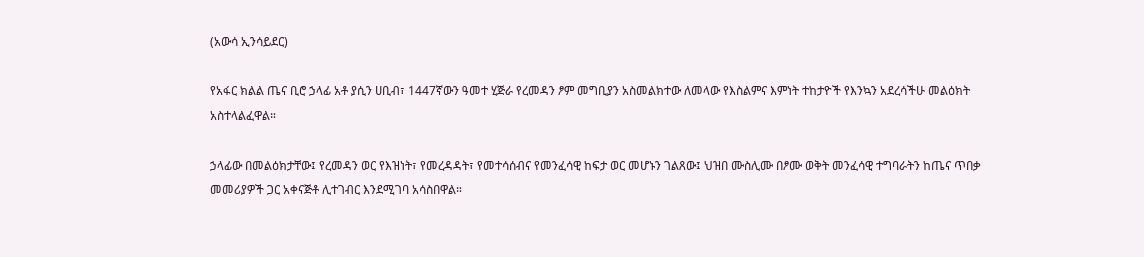(አውሳ ኢንሳይደር)

የአፋር ክልል ጤና ቢሮ ኃላፊ አቶ ያሲን ሀቢብ፣ 1447ኛውን ዓመተ ሂጅራ የረመዳን ፆም መግቢያን አስመልክተው ለመላው የእስልምና እምነት ተከታዮች የእንኳን አደረሳችሁ መልዕክት አስተላልፈዋል።

ኃላፊው በመልዕክታቸው፤ የረመዳን ወር የእዝነት፣ የመረዳዳት፣ የመተሳሰብና የመንፈሳዊ ከፍታ ወር መሆኑን ገልጸው፤ ህዝበ ሙስሊሙ በፆሙ ወቅት መንፈሳዊ ተግባራትን ከጤና ጥበቃ መመሪያዎች ጋር አቀናጅቶ ሊተገብር እንደሚገባ አሳስበዋል።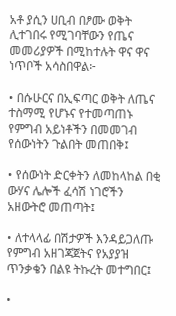አቶ ያሲን ሀቢብ በፆሙ ወቅት ሊተገበሩ የሚገባቸውን የጤና መመሪያዎች በሚከተሉት ዋና ዋና ነጥቦች አሳስበዋል፦

• በሱሁርና በኢፍጣር ወቅት ለጤና ተስማሚ የሆኑና የተመጣጠኑ የምግብ አይነቶችን በመመገብ የሰውነትን ጉልበት መጠበቅ፤

• የሰውነት ድርቀትን ለመከላከል በቂ ውሃና ሌሎች ፈሳሽ ነገሮችን አዘውትሮ መጠጣት፤

• ለተላላፊ በሽታዎች እንዳይጋለጡ የምግብ አዘገጃጀትና የአያያዝ ጥንቃቄን በልዩ ትኩረት መተግበር፤

•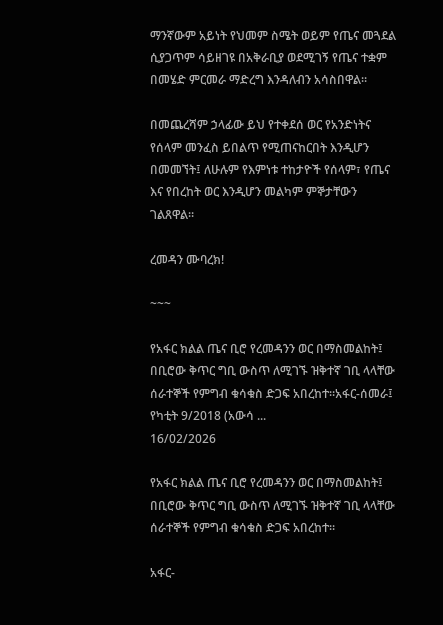ማንኛውም አይነት የህመም ስሜት ወይም የጤና መጓደል ሲያጋጥም ሳይዘገዩ በአቅራቢያ ወደሚገኝ የጤና ተቋም በመሄድ ምርመራ ማድረግ እንዳለብን አሳስበዋል።

በመጨረሻም ኃላፊው ይህ የተቀደሰ ወር የአንድነትና የሰላም መንፈስ ይበልጥ የሚጠናከርበት እንዲሆን በመመኘት፤ ለሁሉም የእምነቱ ተከታዮች የሰላም፣ የጤና እና የበረከት ወር እንዲሆን መልካም ምኞታቸውን ገልጸዋል።

ረመዳን ሙባረክ!

~~~

የአፋር ክልል ጤና ቢሮ የረመዳንን ወር በማስመልከት፤ በቢሮው ቅጥር ግቢ ውስጥ ለሚገኙ ዝቅተኛ ገቢ ላላቸው ሰራተኞች የምግብ ቁሳቁስ ድጋፍ አበረከተ።አፋር-ሰመራ፤ የካቲት 9/2018 (አውሳ ...
16/02/2026

የአፋር ክልል ጤና ቢሮ የረመዳንን ወር በማስመልከት፤ በቢሮው ቅጥር ግቢ ውስጥ ለሚገኙ ዝቅተኛ ገቢ ላላቸው ሰራተኞች የምግብ ቁሳቁስ ድጋፍ አበረከተ።

አፋር-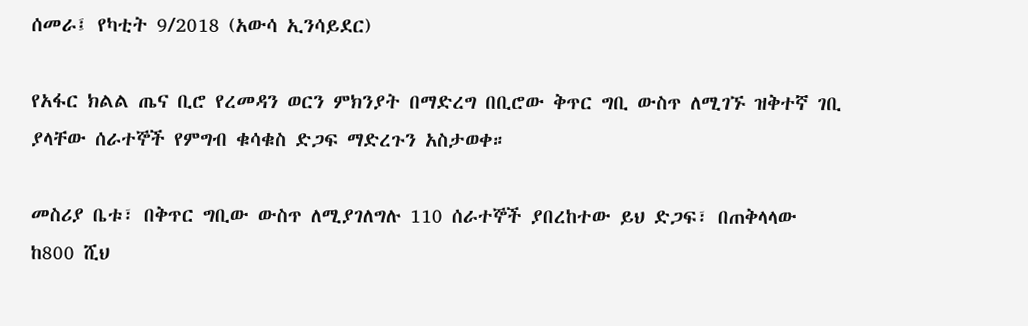ሰመራ፤ የካቲት 9/2018 (አውሳ ኢንሳይደር)

የአፋር ክልል ጤና ቢሮ የረመዳን ወርን ምክንያት በማድረግ በቢሮው ቅጥር ግቢ ውስጥ ለሚገኙ ዝቅተኛ ገቢ ያላቸው ሰራተኞች የምግብ ቁሳቁስ ድጋፍ ማድረጉን አስታወቀ።

መስሪያ ቤቱ፣ በቅጥር ግቢው ውስጥ ለሚያገለግሉ 110 ሰራተኞች ያበረከተው ይህ ድጋፍ፣ በጠቅላላው ከ800 ሺህ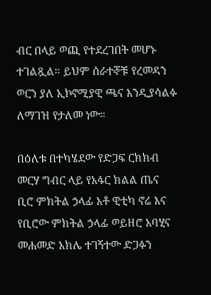ብር በላይ ወጪ የተደረገበት መሆኑ ተገልጿል። ይህም ሰራተኞቹ የረመዳን ወርን ያለ ኢኮኖሚያዊ ጫና እንዲያሳልፉ ለማገዝ የታለመ ነው።

በዕለቱ በተካሄደው የድጋፍ ርክክብ መርሃ ግብር ላይ የአፋር ክልል ጤና ቢሮ ምክትል ኃላፊ አቶ ዊቲካ ኖሬ እና የቢሮው ምክትል ኃላፊ ወይዘሮ አባሂና መሐመድ አክሌ ተገኝተው ድጋፉን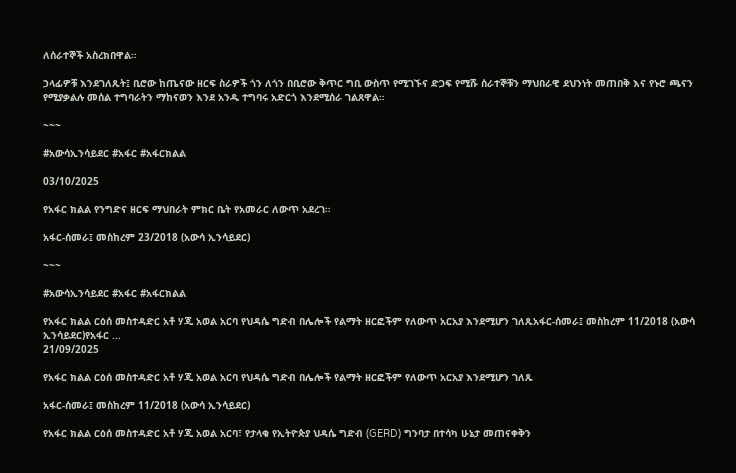ለሰራተኞች አስረክበዋል።

ኃላፊዎቹ እንደገለጹት፤ ቢሮው ከጤናው ዘርፍ ስራዎች ጎን ለጎን በቢሮው ቅጥር ግቢ ውስጥ የሚገኙና ድጋፍ የሚሹ ሰራተኞቹን ማህበራዊ ደህንነት መጠበቅ እና የኑሮ ጫናን የሚያቃልሉ መሰል ተግባራትን ማከናወን እንደ አንዱ ተግባሩ አድርጎ እንደሚሰራ ገልጸዋል።

~~~

#አውሳኢንሳይደር #አፋር #አፋርክልል

03/10/2025

የአፋር ክልል የንግድና ዘርፍ ማህበራት ምክር ቤት የአመራር ለውጥ አደረገ።

አፋር-ሰመራ፤ መስከረም 23/2018 (አውሳ ኢንሳይደር)

~~~

#አውሳኢንሳይደር #አፋር #አፋርክልል

የአፋር ክልል ርዕሰ መስተዳድር አቶ ሃጂ አወል አርባ የህዳሴ ግድብ በሌሎች የልማት ዘርፎችም የለውጥ አርአያ እንደሚሆን ገለጹአፋር-ሰመራ፤ መስከረም 11/2018 (አውሳ ኢንሳይደር)የአፋር ...
21/09/2025

የአፋር ክልል ርዕሰ መስተዳድር አቶ ሃጂ አወል አርባ የህዳሴ ግድብ በሌሎች የልማት ዘርፎችም የለውጥ አርአያ እንደሚሆን ገለጹ

አፋር-ሰመራ፤ መስከረም 11/2018 (አውሳ ኢንሳይደር)

የአፋር ክልል ርዕሰ መስተዳድር አቶ ሃጂ አወል አርባ፣ የታላቁ የኢትዮጵያ ህዳሴ ግድብ (GERD) ግንባታ በተሳካ ሁኔታ መጠናቀቅን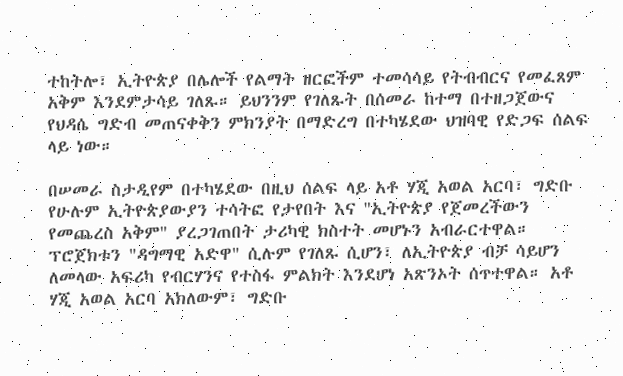ተከትሎ፣ ኢትዮጵያ በሌሎች የልማት ዘርፎችም ተመሳሳይ የትብብርና የመፈጸም አቅም እንደምታሳይ ገለጹ። ይህንንም የገለጹት በሰመራ ከተማ በተዘጋጀውና የህዳሴ ግድብ መጠናቀቅን ምክንያት በማድረግ በተካሄደው ህዝባዊ የድጋፍ ሰልፍ ላይ ነው።

በሠመራ ስታዲየም በተካሄደው በዚህ ሰልፍ ላይ አቶ ሃጂ አወል አርባ፣ ግድቡ የሁሉም ኢትዮጵያውያን ተሳትፎ የታየበት እና "ኢትዮጵያ የጀመረችውን የመጨረስ አቅም" ያረጋገጠበት ታሪካዊ ክስተት መሆኑን አብራርተዋል። ፕሮጀክቱን "ዳግማዊ አድዋ" ሲሉም የገለጹ ሲሆን፣ ለኢትዮጵያ ብቻ ሳይሆን ለመላው አፍሪካ የብርሃንና የተስፋ ምልክት እንደሆነ አጽንኦት ሰጥተዋል። አቶ ሃጂ አወል አርባ አክለውም፣ ግድቡ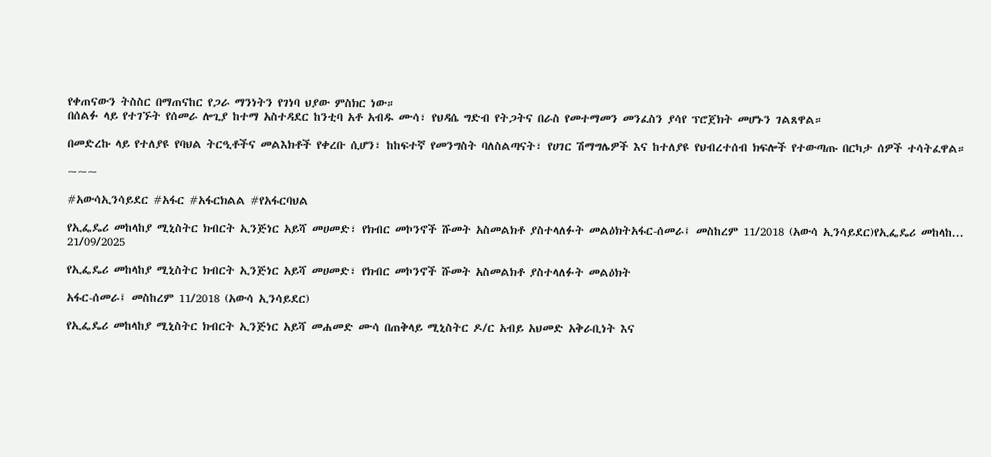የቀጠናውን ትስስር በማጠናከር የጋራ ማንነትን የገነባ ህያው ምስክር ነው።
በሰልፉ ላይ የተገኙት የሰመራ ሎጊያ ከተማ አስተዳደር ከንቲባ አቶ አብዱ ሙሳ፣ የህዳሴ ግድብ የትጋትና በራስ የመተማመን መንፈስን ያሳየ ፕሮጀክት መሆኑን ገልጸዋል።

በመድረኩ ላይ የተለያዩ የባህል ትርዒቶችና መልእክቶች የቀረቡ ሲሆን፣ ከከፍተኛ የመንግስት ባለስልጣናት፣ የሀገር ሽማግሌዎች እና ከተለያዩ የህብረተሰብ ክፍሎች የተውጣጡ በርካታ ሰዎች ተሳትፈዋል።

~~~

#አውሳኢንሳይደር #አፋር #አፋርክልል #የአፋርባህል

የኢፌዴሪ መከላከያ ሚኒስትር ክብርት ኢንጅነር አይሻ መሀመድ፣ የክብር መኮንኖች ሹመት አስመልክቶ ያስተላለፉት መልዕክትአፋር-ሰመራ፤ መስከረም 11/2018 (አውሳ ኢንሳይደር)የኢፌዴሪ መከላከ...
21/09/2025

የኢፌዴሪ መከላከያ ሚኒስትር ክብርት ኢንጅነር አይሻ መሀመድ፣ የክብር መኮንኖች ሹመት አስመልክቶ ያስተላለፉት መልዕክት

አፋር-ሰመራ፤ መስከረም 11/2018 (አውሳ ኢንሳይደር)

የኢፌዴሪ መከላከያ ሚኒስትር ክብርት ኢንጅነር አይሻ መሐመድ ሙሳ በጠቅላይ ሚኒስትር ዶ/ር አብይ አህመድ አቅራቢነት እና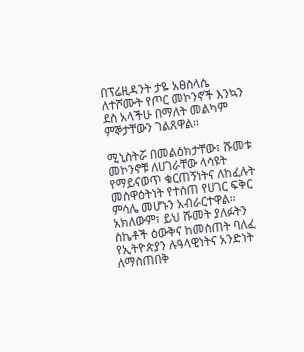በፕሬዚዳንት ታዬ አፀስላሴ ለተሾሙት የጦር መኮንኖች እንኳን ደስ አላችሁ በማለት መልካም ምኞታቸውን ገልጸዋል።

ሚኒስትሯ በመልዕክታቸው፣ ሹመቱ መኮንኖቹ ለሀገራቸው ላሳዩት የማይናወጥ ቁርጠኝነትና ለከፈሉት መስዋዕትነት የተሰጠ የሀገር ፍቅር ምሳሌ መሆኑን አብራርተዋል። አክለውም፣ ይህ ሹመት ያለፉትን ስኬቶች ዕውቅና ከመስጠት ባለፈ የኢትዮጵያን ሉዓላዊነትና አንድነት ለማስጠበቅ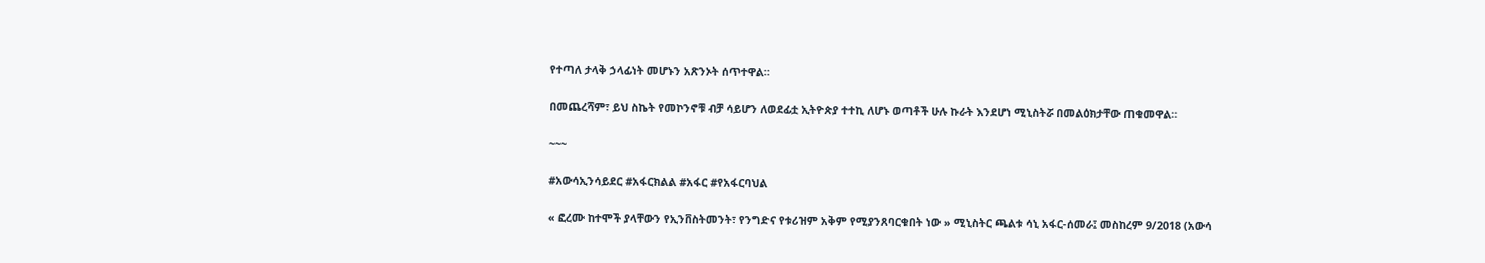የተጣለ ታላቅ ኃላፊነት መሆኑን አጽንኦት ሰጥተዋል።

በመጨረሻም፣ ይህ ስኬት የመኮንኖቹ ብቻ ሳይሆን ለወደፊቷ ኢትዮጵያ ተተኪ ለሆኑ ወጣቶች ሁሉ ኩራት እንደሆነ ሚኒስትሯ በመልዕክታቸው ጠቁመዋል።

~~~

#አውሳኢንሳይደር #አፋርክልል #አፋር #የአፋርባህል

« ፎረሙ ከተሞች ያላቸውን የኢንቨስትመንት፣ የንግድና የቱሪዝም አቅም የሚያንጸባርቁበት ነው » ሚኒስትር ጫልቱ ሳኒ አፋር-ሰመራ፤ መስከረም 9/2018 (አውሳ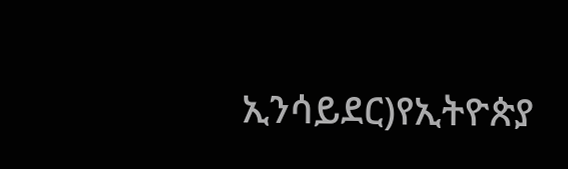ኢንሳይደር)የኢትዮጵያ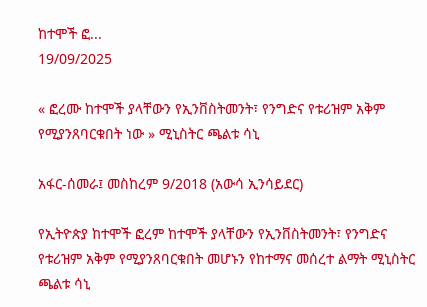ከተሞች ፎ...
19/09/2025

« ፎረሙ ከተሞች ያላቸውን የኢንቨስትመንት፣ የንግድና የቱሪዝም አቅም የሚያንጸባርቁበት ነው » ሚኒስትር ጫልቱ ሳኒ

አፋር-ሰመራ፤ መስከረም 9/2018 (አውሳ ኢንሳይደር)

የኢትዮጵያ ከተሞች ፎረም ከተሞች ያላቸውን የኢንቨስትመንት፣ የንግድና የቱሪዝም አቅም የሚያንጸባርቁበት መሆኑን የከተማና መሰረተ ልማት ሚኒስትር ጫልቱ ሳኒ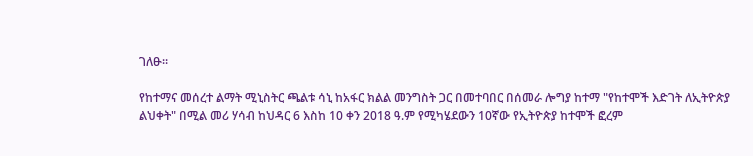ገለፁ።

የከተማና መሰረተ ልማት ሚኒስትር ጫልቱ ሳኒ ከአፋር ክልል መንግስት ጋር በመተባበር በሰመራ ሎግያ ከተማ "የከተሞች እድገት ለኢትዮጵያ ልህቀት" በሚል መሪ ሃሳብ ከህዳር 6 እስከ 10 ቀን 2018 ዓ.ም የሚካሄደውን 10ኛው የኢትዮጵያ ከተሞች ፎረም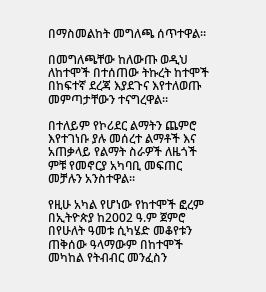በማስመልከት መግለጫ ሰጥተዋል።

በመግለጫቸው ከለውጡ ወዲህ ለከተሞች በተሰጠው ትኩረት ከተሞች በከፍተኛ ደረጃ እያደጉና እየተለወጡ መምጣታቸውን ተናግረዋል።

በተለይም የኮሪደር ልማትን ጨምሮ እየተገነቡ ያሉ መሰረተ ልማቶች እና አጠቃላይ የልማት ስራዎች ለዜጎች ምቹ የመኖርያ አካባቢ መፍጠር መቻሉን አንስተዋል።

የዚሁ አካል የሆነው የከተሞች ፎረም በኢትዮጵያ ከ2002 ዓ.ም ጀምሮ በየሁለት ዓመቱ ሲካሄድ መቆየቱን ጠቅሰው ዓላማውም በከተሞች መካከል የትብብር መንፈስን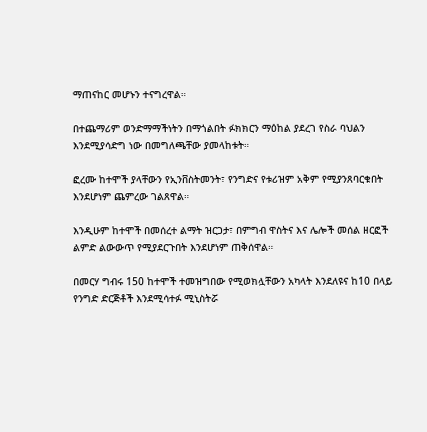ማጠናከር መሆኑን ተናግረዋል።

በተጨማሪም ወንድማማችነትን በማጎልበት ፉክክርን ማዕከል ያደረገ የስራ ባህልን እንደሚያሳድግ ነው በመግለጫቸው ያመላከቱት።

ፎረሙ ከተሞች ያላቸውን የኢንቨስትመንት፣ የንግድና የቱሪዝም አቅም የሚያንጸባርቁበት እንደሆነም ጨምረው ገልጸዋል።

እንዲሁም ከተሞች በመሰረተ ልማት ዝርጋታ፣ በምግብ ዋስትና እና ሌሎች መሰል ዘርፎች ልምድ ልውውጥ የሚያደርጉበት እንደሆነም ጠቅሰዋል።

በመርሃ ግብሩ 150 ከተሞች ተመዝግበው የሚወክሏቸውን አካላት እንደለዩና ከ10 በላይ የንግድ ድርጅቶች እንደሚሳተፉ ሚኒስትሯ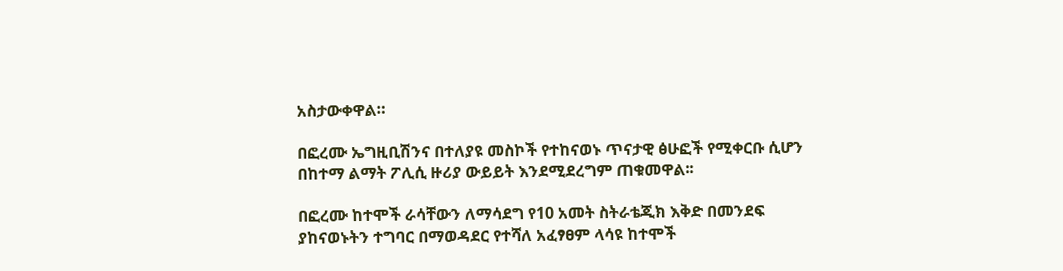አስታውቀዋል።

በፎረሙ ኤግዚቢሽንና በተለያዩ መስኮች የተከናወኑ ጥናታዊ ፅሁፎች የሚቀርቡ ሲሆን በከተማ ልማት ፖሊሲ ዙሪያ ውይይት እንደሚደረግም ጠቁመዋል፡፡

በፎረሙ ከተሞች ራሳቸውን ለማሳደግ የ10 አመት ስትራቴጂክ እቅድ በመንደፍ ያከናወኑትን ተግባር በማወዳደር የተሻለ አፈፃፀም ላሳዩ ከተሞች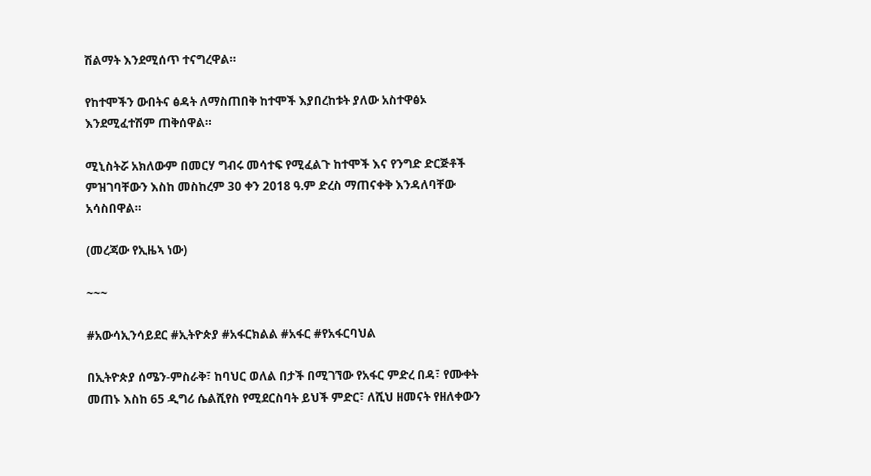ሽልማት እንደሚሰጥ ተናግረዋል።

የከተሞችን ውበትና ፅዳት ለማስጠበቅ ከተሞች እያበረከቱት ያለው አስተዋፅኦ እንደሚፈተሽም ጠቅሰዋል።

ሚኒስትሯ አክለውም በመርሃ ግብሩ መሳተፍ የሚፈልጉ ከተሞች እና የንግድ ድርጅቶች ምዝገባቸውን እስከ መስከረም 30 ቀን 2018 ዓ.ም ድረስ ማጠናቀቅ እንዳለባቸው አሳስበዋል።

(መረጃው የኢዜኣ ነው)

~~~

#አውሳኢንሳይደር #ኢትዮጵያ #አፋርክልል #አፋር #የአፋርባህል

በኢትዮጵያ ሰሜን-ምስራቅ፣ ከባህር ወለል በታች በሚገኘው የአፋር ምድረ በዳ፣ የሙቀት መጠኑ እስከ 65 ዲግሪ ሴልሺየስ የሚደርስባት ይህች ምድር፣ ለሺህ ዘመናት የዘለቀውን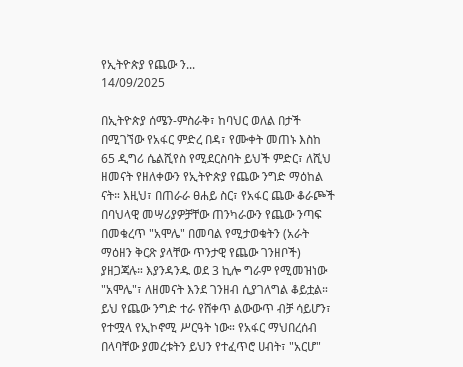የኢትዮጵያ የጨው ን...
14/09/2025

በኢትዮጵያ ሰሜን-ምስራቅ፣ ከባህር ወለል በታች በሚገኘው የአፋር ምድረ በዳ፣ የሙቀት መጠኑ እስከ 65 ዲግሪ ሴልሺየስ የሚደርስባት ይህች ምድር፣ ለሺህ ዘመናት የዘለቀውን የኢትዮጵያ የጨው ንግድ ማዕከል ናት። እዚህ፣ በጠራራ ፀሐይ ስር፣ የአፋር ጨው ቆራጮች በባህላዊ መሣሪያዎቻቸው ጠንካራውን የጨው ንጣፍ በመቁረጥ "አሞሌ" በመባል የሚታወቁትን (አራት ማዕዘን ቅርጽ ያላቸው ጥንታዊ የጨው ገንዘቦች) ያዘጋጃሉ። እያንዳንዱ ወደ 3 ኪሎ ግራም የሚመዝነው "አሞሌ"፣ ለዘመናት እንደ ገንዘብ ሲያገለግል ቆይቷል። ይህ የጨው ንግድ ተራ የሸቀጥ ልውውጥ ብቻ ሳይሆን፣ የተሟላ የኢኮኖሚ ሥርዓት ነው። የአፋር ማህበረሰብ በላባቸው ያመረቱትን ይህን የተፈጥሮ ሀብት፣ "አርሆ"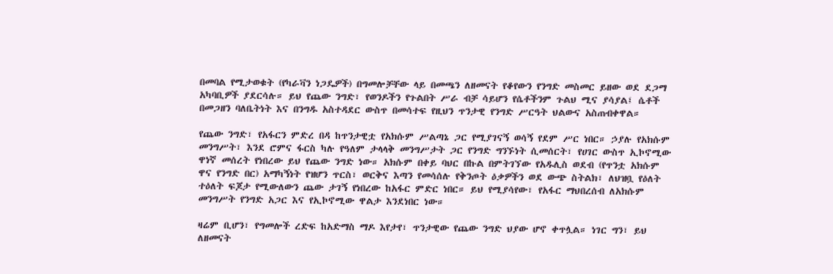በመባል የሚታወቁት (የካራቫን ነጋዴዎች) በግመሎቻቸው ላይ በመጫን ለዘመናት የቆየውን የንግድ መስመር ይዘው ወደ ደጋማ አካባቢዎች ያደርሳሉ። ይህ የጨው ንግድ፣ የወንዶችን የጉልበት ሥራ ብቻ ሳይሆን የሴቶችንም ጉልህ ሚና ያሳያል፤ ሴቶች በመጋዘን ባለቤትነት እና በንግዱ አስተዳደር ውስጥ በመሳተፍ የዚህን ጥንታዊ የንግድ ሥርዓት ህልውና አስጠብቀዋል።

የጨው ንግድ፣ የአፋርን ምድረ በዳ ከጥንታዊቷ የአክሱም ሥልጣኔ ጋር የሚያገናኝ ወሳኝ የደም ሥር ነበር። ኃያሉ የአክሱም መንግሥት፣ እንደ ሮምና ፋርስ ካሉ የዓለም ታላላቅ መንግሥታት ጋር የንግድ ግንኙነት ሲመሰርት፣ የሀገር ውስጥ ኢኮኖሚው ዋነኛ መሰረት የነበረው ይህ የጨው ንግድ ነው። አክሱም በቀይ ባህር በኩል በምትገኘው የአዱሊስ ወደብ (የጥንቷ አክሱም ዋና የንግድ በር) አማካኝነት የዝሆን ጥርስ፣ ወርቅና እጣን የመሳሰሉ የቅንጦት ዕቃዎችን ወደ ውጭ ስትልክ፣ ለህዝቧ የዕለት ተዕለት ፍጆታ የሚውለውን ጨው ታገኝ የነበረው ከአፋር ምድር ነበር። ይህ የሚያሳየው፣ የአፋር ማህበረሰብ ለአክሱም መንግሥት የንግድ አጋር እና የኢኮኖሚው ዋልታ እንደነበር ነው።

ዛሬም ቢሆን፣ የግመሎች ረድፍ ከአድማስ ማዶ እየታየ፣ ጥንታዊው የጨው ንግድ ህያው ሆኖ ቀጥሏል። ነገር ግን፣ ይህ ለዘመናት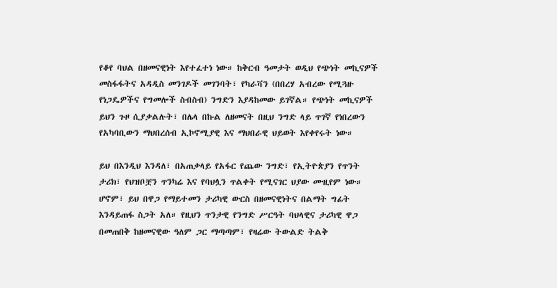የቆየ ባህል በዘመናዊነት እየተፈተነ ነው። ከቅርብ ዓመታት ወዲህ የጭነት መኪናዎች መስፋፋትና አዳዲስ መንገዶች መገንባት፣ የካራቫን (በበረሃ አብረው የሚጓዙ የነጋዴዎችና የግመሎች ስብስብ) ንግድን እያዳከመው ይገኛል። የጭነት መኪናዎች ይህን ጉዞ ሲያቃልሉት፣ በሌላ በኩል ለዘመናት በዚህ ንግድ ላይ ጥገኛ የነበረውን የአካባቢውን ማህበረሰብ ኢኮኖሚያዊ እና ማህበራዊ ህይወት እየቀየሩት ነው።

ይህ በእንዲህ እንዳለ፣ በአጠቃላይ የአፋር የጨው ንግድ፣ የኢትዮጵያን የጥንት ታሪክ፣ የህዝቦቿን ጥንካሬ እና የባህሏን ጥልቀት የሚናገር ህያው ሙዚየም ነው። ሆኖም፣ ይህ በዋጋ የማይተመን ታሪካዊ ውርስ በዘመናዊነትና በልማት ግፊት እንዳይጠፋ ስጋት አለ። የዚህን ጥንታዊ የንግድ ሥርዓት ባህላዊና ታሪካዊ ዋጋ በመጠበቅ ከዘመናዊው ዓለም ጋር ማጣጣም፣ የዛሬው ትውልድ ትልቅ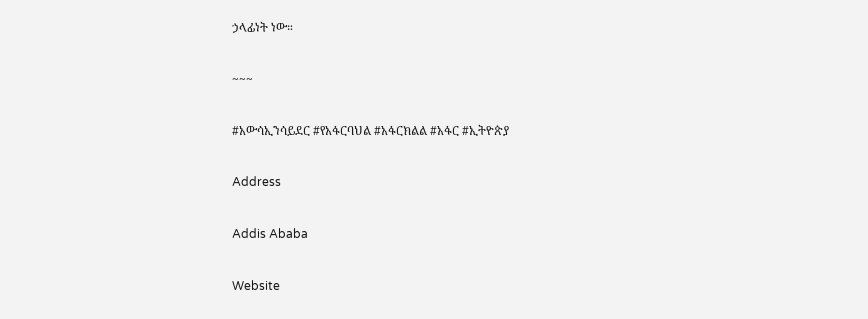ኃላፊነት ነው።

~~~

#አውሳኢንሳይደር #የአፋርባህል #አፋርክልል #አፋር #ኢትዮጵያ

Address

Addis Ababa

Website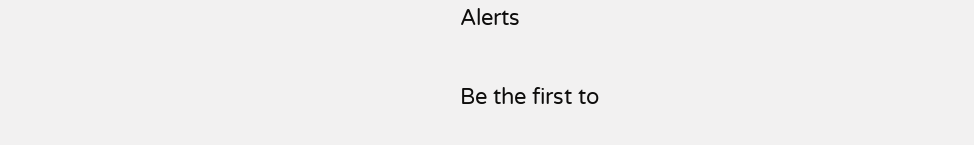Alerts

Be the first to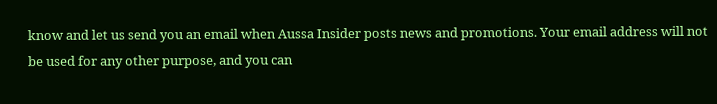know and let us send you an email when Aussa Insider posts news and promotions. Your email address will not be used for any other purpose, and you can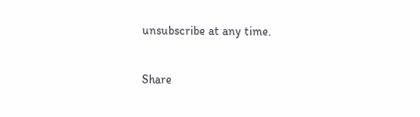unsubscribe at any time.

Share